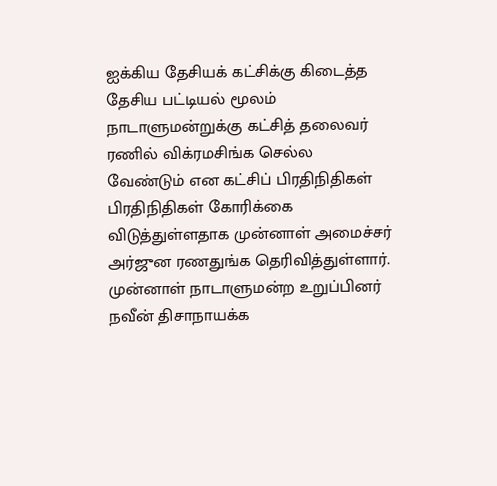ஐக்கிய தேசியக் கட்சிக்கு கிடைத்த தேசிய பட்டியல் மூலம் நாடாளுமன்றுக்கு கட்சித் தலைவர் ரணில் விக்ரமசிங்க செல்ல வேண்டும் என கட்சிப் பிரதிநிதிகள் பிரதிநிதிகள் கோரிக்கை விடுத்துள்ளதாக முன்னாள் அமைச்சர் அர்ஜுன ரணதுங்க தெரிவித்துள்ளார்.
முன்னாள் நாடாளுமன்ற உறுப்பினர் நவீன் திசாநாயக்க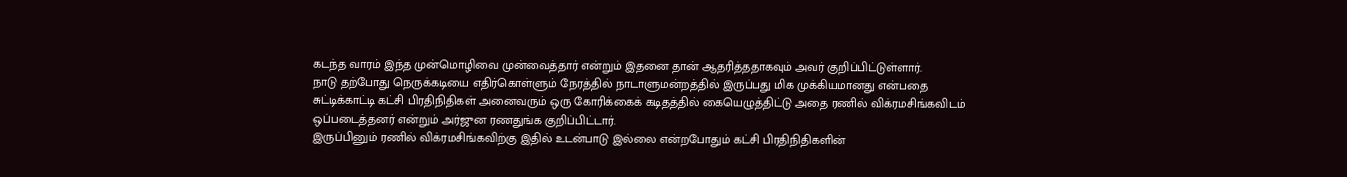கடந்த வாரம் இந்த முன்மொழிவை முன்வைத்தார் என்றும் இதனை தான் ஆதரித்ததாகவும் அவர் குறிப்பிட்டுள்ளார்.
நாடு தற்போது நெருக்கடியை எதிர்கொள்ளும் நேரத்தில் நாடாளுமன்றத்தில் இருப்பது மிக முக்கியமானது என்பதை சுட்டிக்காட்டி கட்சி பிரதிநிதிகள் அனைவரும் ஒரு கோரிக்கைக் கடிதத்தில் கையெழுத்திட்டு அதை ரணில் விக்ரமசிங்கவிடம் ஒப்படைத்தனர் என்றும் அர்ஜுன ரணதுங்க குறிப்பிட்டார்.
இருப்பினும் ரணில் விக்ரமசிங்கவிற்கு இதில் உடன்பாடு இல்லை என்றபோதும் கட்சி பிரதிநிதிகளின்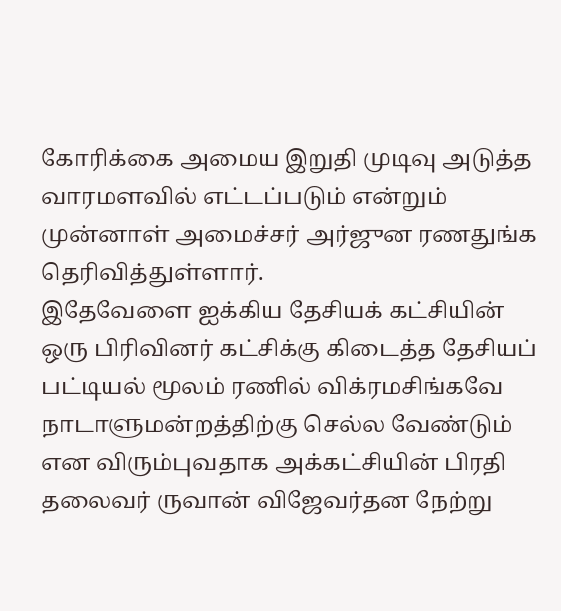கோரிக்கை அமைய இறுதி முடிவு அடுத்த வாரமளவில் எட்டப்படும் என்றும் முன்னாள் அமைச்சர் அர்ஜுன ரணதுங்க தெரிவித்துள்ளார்.
இதேவேளை ஐக்கிய தேசியக் கட்சியின் ஒரு பிரிவினர் கட்சிக்கு கிடைத்த தேசியப் பட்டியல் மூலம் ரணில் விக்ரமசிங்கவே நாடாளுமன்றத்திற்கு செல்ல வேண்டும் என விரும்புவதாக அக்கட்சியின் பிரதி தலைவர் ருவான் விஜேவர்தன நேற்று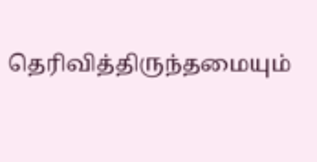தெரிவித்திருந்தமையும்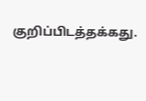குறிப்பிடத்தக்கது.